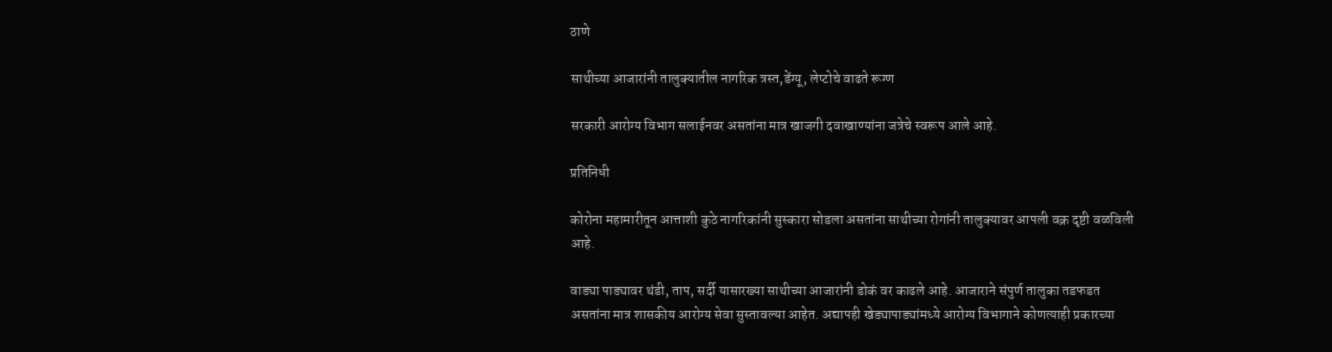ठाणे

साथीच्या आजारांनी तालुक्यातील नागरिक त्रस्त,डेंग्यू, लेप्टोचे वाढते रूग्ण

सरकारी आरोग्य विभाग सलाईनवर असतांना मात्र खाजगी दवाखाण्यांना जत्रेचे स्वरूप आले आहे.

प्रतिनिधी

कोरोना महामारीतून आत्ताशी कुठे नागरिकांनी सुस्कारा सोडला असतांना साथीच्या रोगांनी तालुक्यावर आपली वक्र दृष्टी वळविली आहे.

वाड्या पाड्यावर थंडी, ताप, सर्दी यासारख्या साथीच्या आजारांनी डोकं वर काढले आहे. आजाराने संपुर्ण तालुका तडफडत असतांना मात्र शासकीय आरोग्य सेवा सुस्तावल्या आहेत. अद्यापही खेड्यापाड्यांमध्ये आरोग्य विभागाने कोणत्याही प्रकारच्या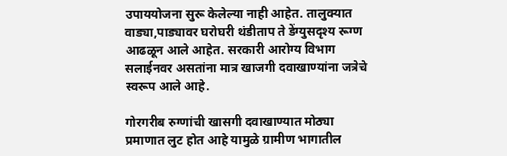उपाययोजना सुरू केलेल्या नाही आहेत. तालुक्यात वाड्या,पाड्यावर घरोघरी थंडीताप ते डेंग्युसदृश्य रूग्ण आढळून आले आहेत. सरकारी आरोग्य विभाग सलाईनवर असतांना मात्र खाजगी दवाखाण्यांना जत्रेचे स्वरूप आले आहे.

गोरगरीब रुग्णांची खासगी दवाखाण्यात मोठ्या प्रमाणात लुट होत आहे यामुळे ग्रामीण भागातील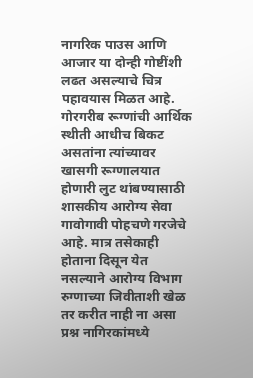नागरिक पाउस आणि आजार या दोन्ही गोष्टींशी लढत असल्याचे चित्र पहावयास मिळत आहे. गोरगरीब रूग्णांची आर्थिक स्थीती आधीच बिकट असतांना त्यांच्यावर खासगी रूग्णालयात होणारी लुट थांबण्यासाठी शासकीय आरोग्य सेवा गावोगावी पोहचणे गरजेचे आहे. मात्र तसेकाही होताना दिसून येत नसल्याने आरोग्य विभाग रुग्णाच्या जिवीताशी खेळ तर करीत नाही ना असा प्रश्न नागिरकांमध्ये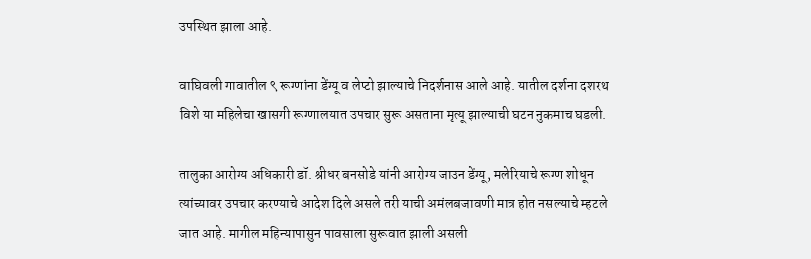उपस्थित झाला आहे.

वाघिवली गावातील ९ रूग्णांना डेंग्यू व लेप्टो झाल्याचे निदर्शनास आले आहे. यातील दर्शना दशरथ विशे या महिलेचा खासगी रूग्णालयात उपचार सुरू असताना मृत्यू झाल्याची घटन नुकमाच घडली.

तालुका आरोग्य अधिकारी डॉ. श्रीधर बनसोडे यांनी आरोग्य जाउन डेंग्यू, मलेरियाचे रूग्ण शोधून त्यांच्यावर उपचार करण्याचे आदेश दिले असले तरी याची अमंलबजावणी मात्र होत नसल्याचे म्हटले जात आहे. मागील महिन्यापासुन पावसाला सुरूवात झाली असली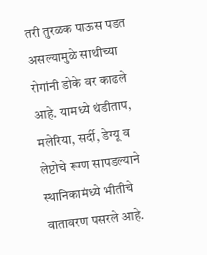तरी तुरळक पाऊस पडत असल्यामुळे साथीच्या रोगांनी डोके वर काढले आहे. यामध्ये थंडीताप, मलेरिया, सर्दी, डेग्यू व लेप्टोचे रूग्ण सापडल्याने स्थानिकामंध्ये भीतीचे वातावरण पसरले आहे.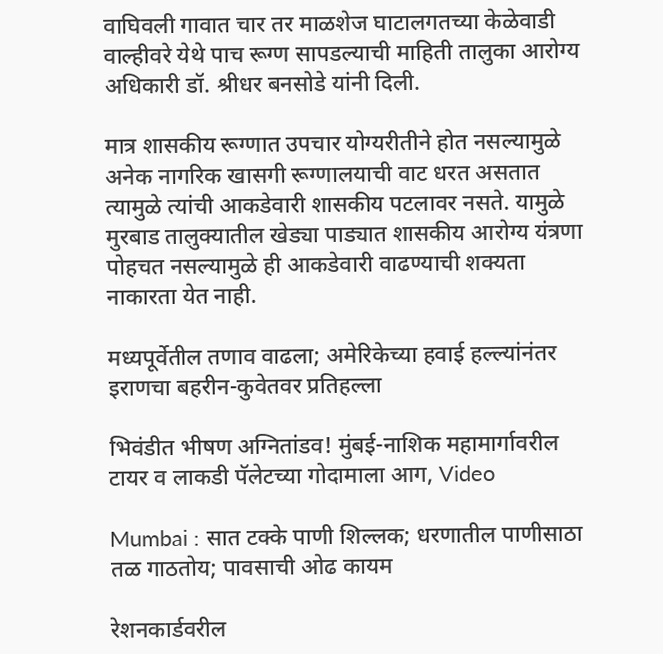वाघिवली गावात चार तर माळशेज घाटालगतच्या केळेवाडी वाल्हीवरे येथे पाच रूग्ण सापडल्याची माहिती तालुका आरोग्य अधिकारी डॉ. श्रीधर बनसोडे यांनी दिली.

मात्र शासकीय रूग्णात उपचार योग्यरीतीने होत नसल्यामुळे अनेक नागरिक खासगी रूग्णालयाची वाट धरत असतात त्यामुळे त्यांची आकडेवारी शासकीय पटलावर नसते. यामुळे मुरबाड तालुक्यातील खेड्या पाड्यात शासकीय आरोग्य यंत्रणा पोहचत नसल्यामुळे ही आकडेवारी वाढण्याची शक्यता नाकारता येत नाही.

मध्यपूर्वेतील तणाव वाढला; अमेरिकेच्या हवाई हल्ल्यांनंतर इराणचा बहरीन-कुवेतवर प्रतिहल्ला

भिवंडीत भीषण अग्नितांडव! मुंबई-नाशिक महामार्गावरील टायर व लाकडी पॅलेटच्या गोदामाला आग, Video

Mumbai : सात टक्के पाणी शिल्लक; धरणातील पाणीसाठा तळ गाठतोय; पावसाची ओढ कायम

रेशनकार्डवरील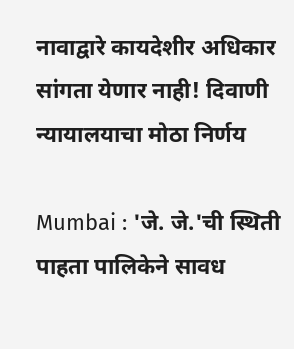नावाद्वारे कायदेशीर अधिकार सांगता येणार नाही! दिवाणी न्यायालयाचा मोठा निर्णय

Mumbai : 'जे. जे.'ची स्थिती पाहता पालिकेने सावध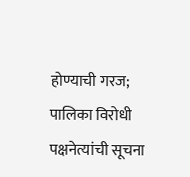होण्याची गरज; पालिका विरोधी पक्षनेत्यांची सूचना